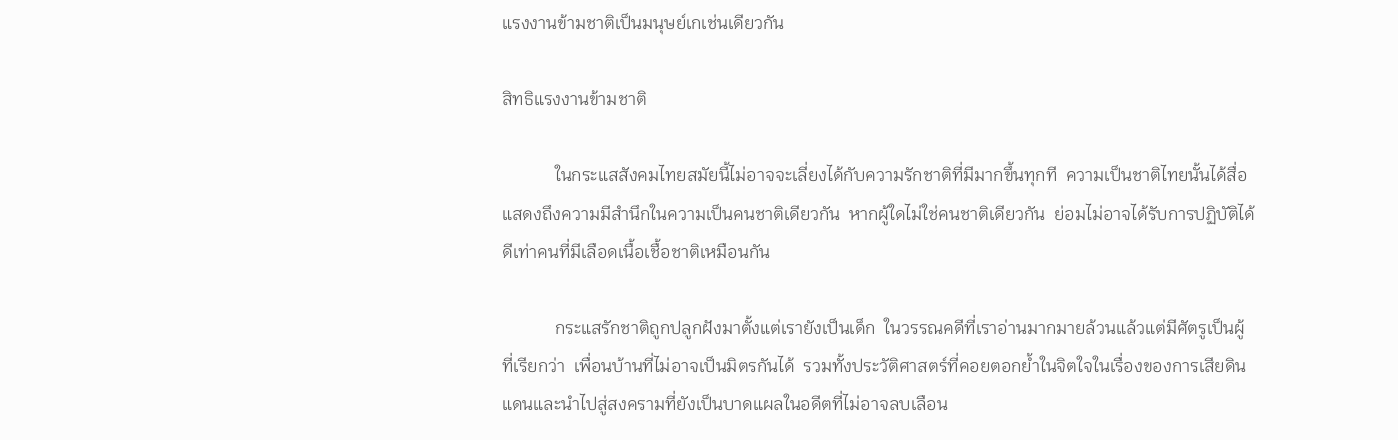แรงงานข้ามชาติเป็นมนุษย์เกเช่นเดียวกัน

สิทธิแรงงานข้ามชาติ

            ในกระแสสังคมไทยสมัยนี้ไม่อาจจะเลี่ยงได้กับความรักชาติที่มีมากขึ้นทุกที  ความเป็นชาติไทยนั้นได้สื่อแสดงถึงความมีสำนึกในความเป็นคนชาติเดียวกัน  หากผู้ใดไม่ใช่คนชาติเดียวกัน  ย่อมไม่อาจได้รับการปฏิบัติได้ดีเท่าคนที่มีเลือดเนื้อเชื้อชาติเหมือนกัน

            กระแสรักชาติถูกปลูกฝังมาตั้งแต่เรายังเป็นเด็ก  ในวรรณคดีที่เราอ่านมากมายล้วนแล้วแต่มีศัตรูเป็นผู้ที่เรียกว่า  เพื่อนบ้านที่ไม่อาจเป็นมิตรกันได้  รวมทั้งประวัติศาสตร์ที่คอยตอกย้ำในจิตใจในเรื่องของการเสียดินแดนและนำไปสู่สงครามที่ยังเป็นบาดแผลในอดีตที่ไม่อาจลบเลือน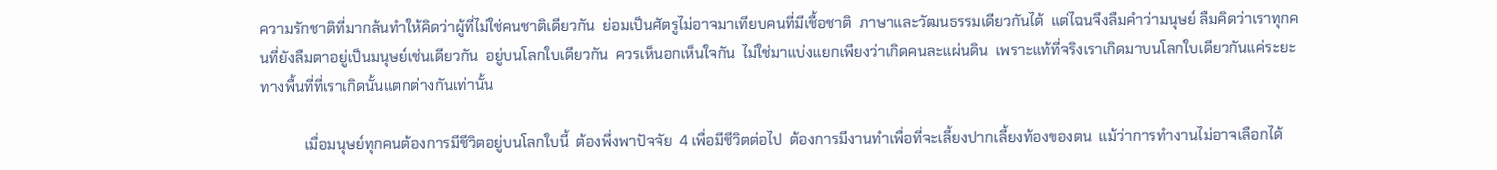ความรักชาติที่มากล้นทำให้คิดว่าผู้ที่ไม่ใช่คนชาติเดียวกัน  ย่อมเป็นศัตรูไม่อาจมาเทียบคนที่มีเชื้อชาติ  ภาษาและวัฒนธรรมเดียวกันได้  แต่ไฉนจึงลืมคำว่ามนุษย์ ลืมคิดว่าเราทุกคนที่ยังลืมตาอยู่เป็นมนุษย์เช่นเดียวกัน  อยู่บนโลกใบเดียวกัน  ควรเห็นอกเห็นใจกัน  ไม่ใช่มาแบ่งแยกเพียงว่าเกิดคนละแผ่นดิน  เพราะแท้ที่จริงเราเกิดมาบนโลกใบเดียวกันแค่ระยะทางพื้นที่ที่เราเกิดนั้นแตกต่างกันเท่านั้น

            เมื่อมนุษย์ทุกคนต้องการมีชีวิตอยู่บนโลกใบนี้  ต้องพึ่งพาปัจจัย  4 เพื่อมีชีวิตต่อไป  ต้องการมีงานทำเพื่อที่จะเลี้ยงปากเลี้ยงท้องของตน  แม้ว่าการทำงานไม่อาจเลือกได้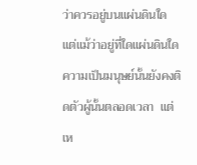ว่าควรอยู่บนแผ่นดินใด  แต่แม้ว่าอยู่ที่ใดแผ่นดินใดความเป็นมนุษย์นั้นยังคงติดตัวผู้นั้นตลอดเวลา  แต่เห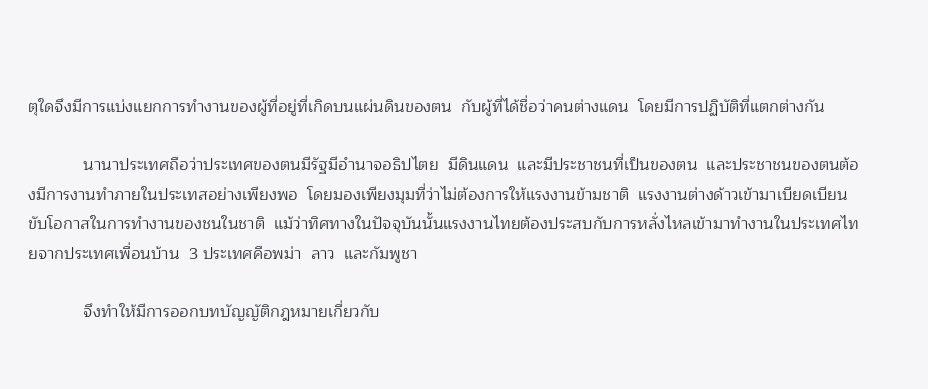ตุใดจึงมีการแบ่งแยกการทำงานของผู้ที่อยู่ที่เกิดบนแผ่นดินของตน  กับผู้ที่ได้ชื่อว่าคนต่างแดน  โดยมีการปฏิบัติที่แตกต่างกัน

            นานาประเทศถือว่าประเทศของตนมีรัฐมีอำนาจอธิปไตย  มีดินแดน  และมีประชาชนที่เป็นของตน  และประชาชนของตนต้องมีการงานทำภายในประเทสอย่างเพียงพอ  โดยมองเพียงมุมที่ว่าไม่ต้องการให้แรงงานข้ามชาติ  แรงงานต่างด้าวเข้ามาเบียดเบียน  ขับโอกาสในการทำงานของชนในชาติ  แม้ว่าทิศทางในปัจจุบันนั้นแรงงานไทยต้องประสบกับการหลั่งไหลเข้ามาทำงานในประเทศไทยจากประเทศเพื่อนบ้าน  3 ประเทศคือพม่า  ลาว  และกัมพูชา

            จึงทำให้มีการออกบทบัญญัติกฎหมายเกี่ยวกับ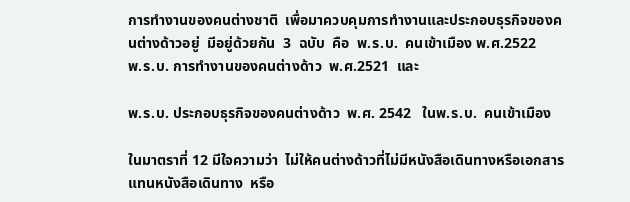การทำงานของคนต่างชาติ  เพื่อมาควบคุมการทำงานและประกอบธุรกิจของคนต่างด้าวอยู่  มีอยู่ด้วยกัน  3  ฉบับ  คือ  พ.ร.บ.  คนเข้าเมือง พ.ศ.2522     พ.ร.บ. การทำงานของคนต่างด้าว  พ.ศ.2521  และ

พ.ร.บ. ประกอบธุรกิจของคนต่างด้าว  พ.ศ. 2542   ในพ.ร.บ.  คนเข้าเมือง

ในมาตราที่ 12 มีใจความว่า  ไม่ให้คนต่างด้าวที่ไม่มีหนังสือเดินทางหรือเอกสารแทนหนังสือเดินทาง  หรือ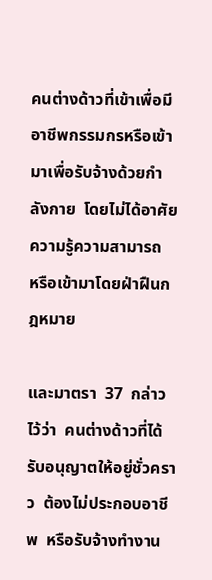คนต่างด้าวที่เข้าเพื่อมีอาชีพกรรมกรหรือเข้ามาเพื่อรับจ้างด้วยกำลังกาย  โดยไม่ได้อาศัยความรู้ความสามารถ  หรือเข้ามาโดยฝ่าฝืนกฎหมาย

และมาตรา  37  กล่าวไว้ว่า  คนต่างด้าวที่ได้รับอนุญาตให้อยู่ชั่วคราว  ต้องไม่ประกอบอาชีพ  หรือรับจ้างทำงาน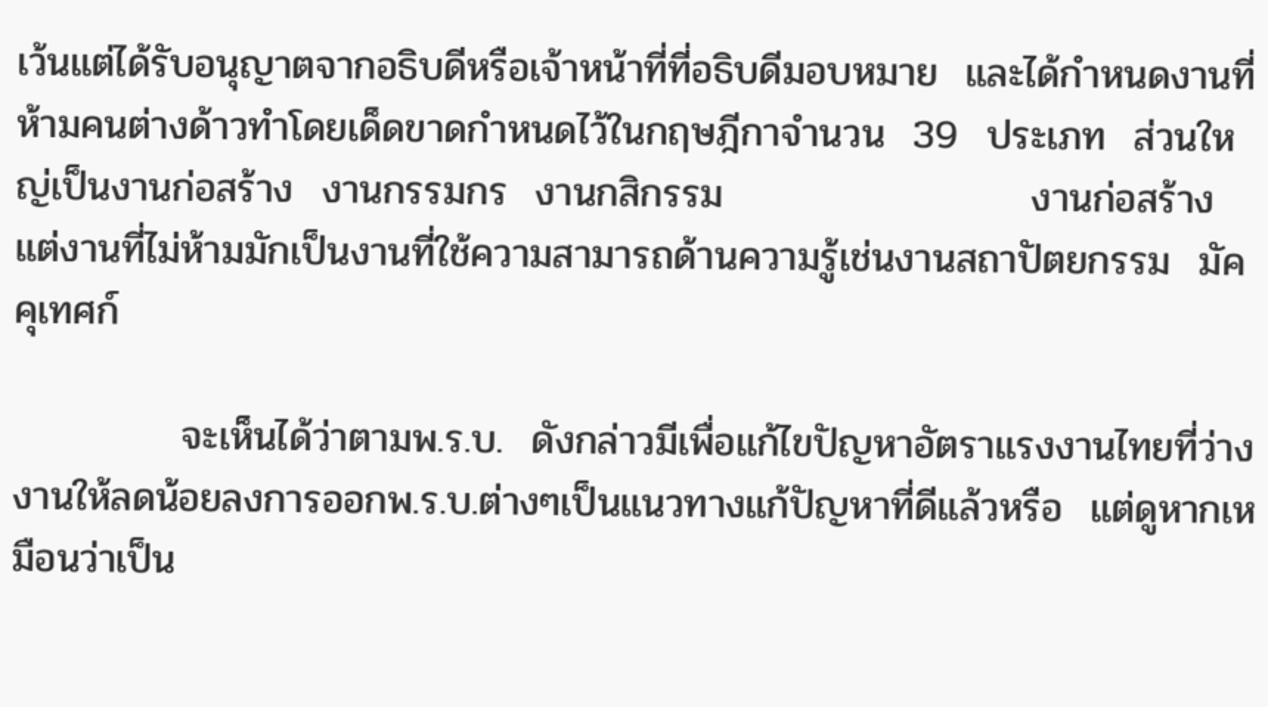เว้นแต่ได้รับอนุญาตจากอธิบดีหรือเจ้าหน้าที่ที่อธิบดีมอบหมาย  และได้กำหนดงานที่ห้ามคนต่างด้าวทำโดยเด็ดขาดกำหนดไว้ในกฤษฎีกาจำนวน  39  ประเภท  ส่วนใหญ่เป็นงานก่อสร้าง  งานกรรมกร  งานกสิกรรม                      งานก่อสร้าง  แต่งานที่ไม่ห้ามมักเป็นงานที่ใช้ความสามารถด้านความรู้เช่นงานสถาปัตยกรรม  มัคคุเทศก์

            จะเห็นได้ว่าตามพ.ร.บ.  ดังกล่าวมีเพื่อแก้ไขปัญหาอัตราแรงงานไทยที่ว่างงานให้ลดน้อยลงการออกพ.ร.บ.ต่างๆเป็นแนวทางแก้ปัญหาที่ดีแล้วหรือ  แต่ดูหากเหมือนว่าเป็น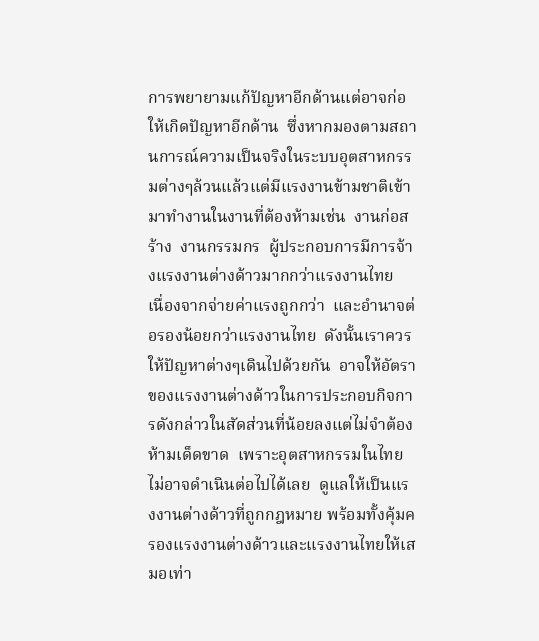การพยายามแก้ปัญหาอีกด้านแต่อาจก่อให้เกิดปัญหาอีกด้าน  ซึ่งหากมองตามสถานการณ์ความเป็นจริงในระบบอุตสาหกรรมต่างๆล้วนแล้วแต่มีแรงงานข้ามชาติเข้ามาทำงานในงานที่ต้องห้ามเช่น  งานก่อสร้าง  งานกรรมกร  ผู้ประกอบการมีการจ้างแรงงานต่างด้าวมากกว่าแรงงานไทย  เนื่องจากจ่ายค่าแรงถูกกว่า  และอำนาจต่อรองน้อยกว่าแรงงานไทย  ดังนั้นเราควรให้ปัญหาต่างๆเดินไปด้วยกัน  อาจให้อัตราของแรงงานต่างด้าวในการประกอบกิจการดังกล่าวในสัดส่วนที่น้อยลงแต่ไม่จำต้องห้ามเด็ดขาด  เพราะอุตสาหกรรมในไทยไม่อาจดำเนินต่อไปได้เลย  ดูแลให้เป็นแรงงานต่างด้าวที่ถูกกฎหมาย พร้อมทั้งคุ้มครองแรงงานต่างด้าวและแรงงานไทยให้เสมอเท่า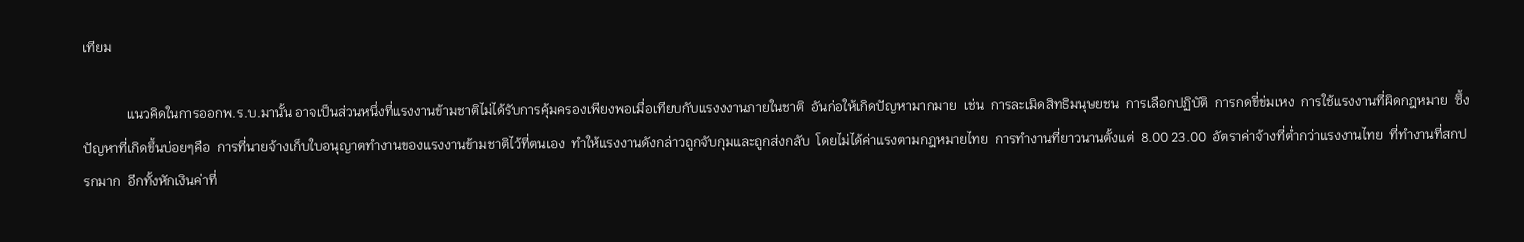เทียม

             แนวคิดในการออกพ.ร.บ.มานั้น อาจเป็นส่วนหนึ่งที่แรงงานข้ามชาติไม่ได้รับการคุ้มครองเพียงพอเมื่อเทียบกับแรงงงานภายในชาติ  อันก่อให้เกิดปัญหามากมาย  เช่น  การละเมิดสิทธิมนุษยชน  การเลือกปฏิบัติ  การกดขี่ข่มเหง  การใช้แรงงานที่ผิดกฎหมาย  ซึ้งปัญหาที่เกิดขึ้นบ่อยๆคือ  การที่นายจ้างเก็บใบอนุญาตทำงานของแรงงานข้ามชาติไว้ที่ตนเอง  ทำให้แรงงานดังกล่าวถูกจับกุมและถูกส่งกลับ  โดยไม่ได้ค่าแรงตามกฎหมายไทย  การทำงานที่ยาวนานตั้งแต่  8.00 23.00  อัตราค่าจ้างที่ต่ำกว่าแรงงานไทย  ที่ทำงานที่สกปรกมาก  อีกทั้งหักเงินค่าที่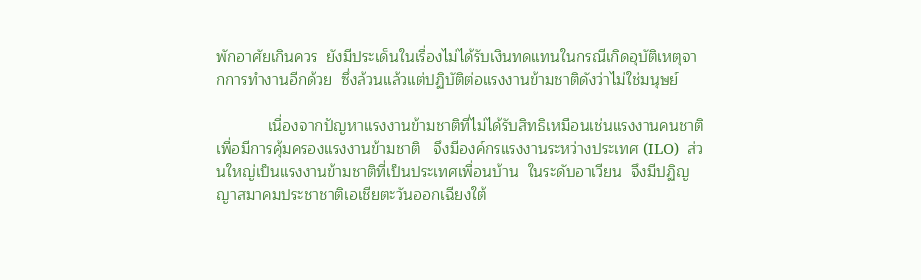พักอาศัยเกินควร  ยังมีประเด็นในเรื่องไม่ได้รับเงินทดแทนในกรณีเกิดอุบัติเหตุจากการทำงานอีกด้วย  ซึ่งล้วนแล้วแต่ปฏิบัติต่อแรงงานข้ามชาติดังว่าไม่ใช่มนุษย์

            เนื่องจากปัญหาแรงงานข้ามชาติที่ไม่ได้รับสิทธิเหมือนเช่นแรงงานคนชาติ  เพื่อมีการคุ้มครองแรงงานข้ามชาติ   จึงมีองค์กรแรงงานระหว่างประเทศ (ILO)  ส่วนใหญ่เป็นแรงงานข้ามชาติที่เป็นประเทศเพื่อนบ้าน  ในระดับอาเวียน  จึงมีปฏิญญาสมาคมประชาชาติเอเชียตะวันออกเฉียงใต้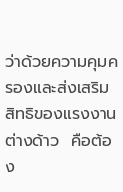ว่าด้วยความคุมครองและส่งเสริมสิทธิของแรงงานต่างด้าว  คือต้อง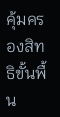คุ้มครองสิทธิขั้นพื้น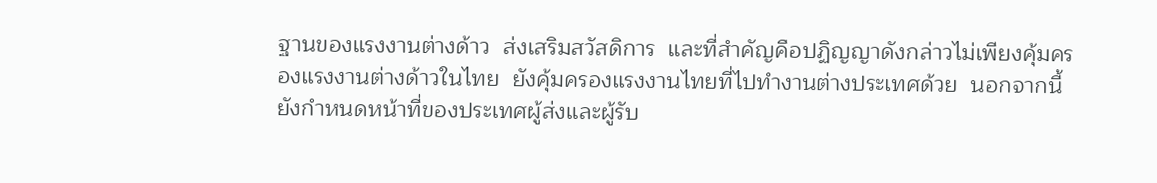ฐานของแรงงานต่างด้าว  ส่งเสริมสวัสดิการ  และที่สำคัญคือปฏิญญาดังกล่าวไม่เพียงคุ้มครองแรงงานต่างด้าวในไทย  ยังคุ้มครองแรงงานไทยที่ไปทำงานต่างประเทศด้วย  นอกจากนี้ยังกำหนดหน้าที่ของประเทศผู้ส่งและผู้รับ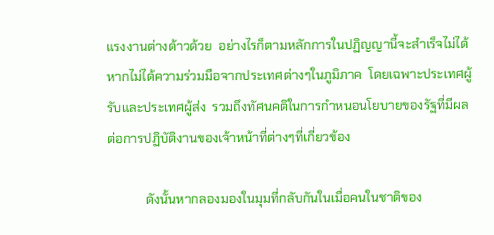แรงงานต่างด้าวด้วย  อย่างไรก็ตามหลักการในปฏิญญานี้จะสำเร็จไม่ได้หากไม่ได้ความร่วมมือจากประเทศต่างๆในภูมิภาค  โดยเฉพาะประเทศผู้รับและประเทศผู้ส่ง  รวมถึงทัศนคติในการกำหนอนโยบายของรัฐที่มีผลต่อการปฏิบัติงานของเจ้าหน้าที่ต่างๆที่เกี่ยวข้อง

            ดังนั้นหากลองมองในมุมที่กลับกันในเมื่อคนในชาติของ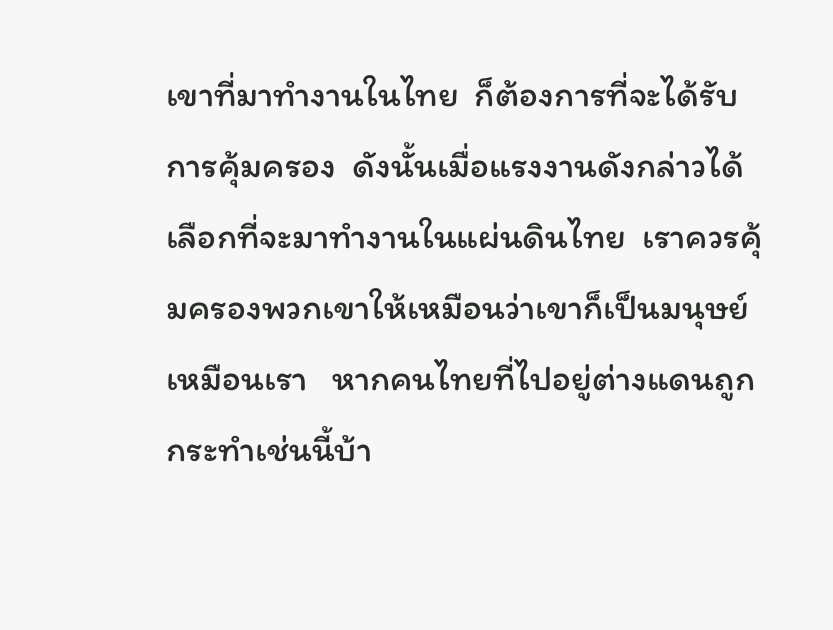เขาที่มาทำงานในไทย  ก็ต้องการที่จะได้รับการคุ้มครอง  ดังนั้นเมื่อแรงงานดังกล่าวได้เลือกที่จะมาทำงานในแผ่นดินไทย  เราควรคุ้มครองพวกเขาให้เหมือนว่าเขาก็เป็นมนุษย์เหมือนเรา   หากคนไทยที่ไปอยู่ต่างแดนถูกกระทำเช่นนี้บ้า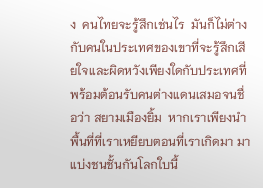ง  คนไทยจะรู้สึกเช่นไร  มันก็ไม่ต่างกับคนในประเทศของเขาที่จะรู้สึกเสียใจและผิดหวังเพียงใดกับประเทศที่พร้อมต้อนรับคนต่างแดนเสมอจนชื่อว่า สยามเมืองยิ้ม  หากเราเพียงนำพื้นที่ที่เราเหยียบตอนที่เราเกิดมา มาแบ่งชนชั้นกันโลกใบนี้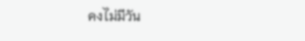คงไม่มีวัน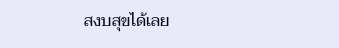สงบสุขได้เลย